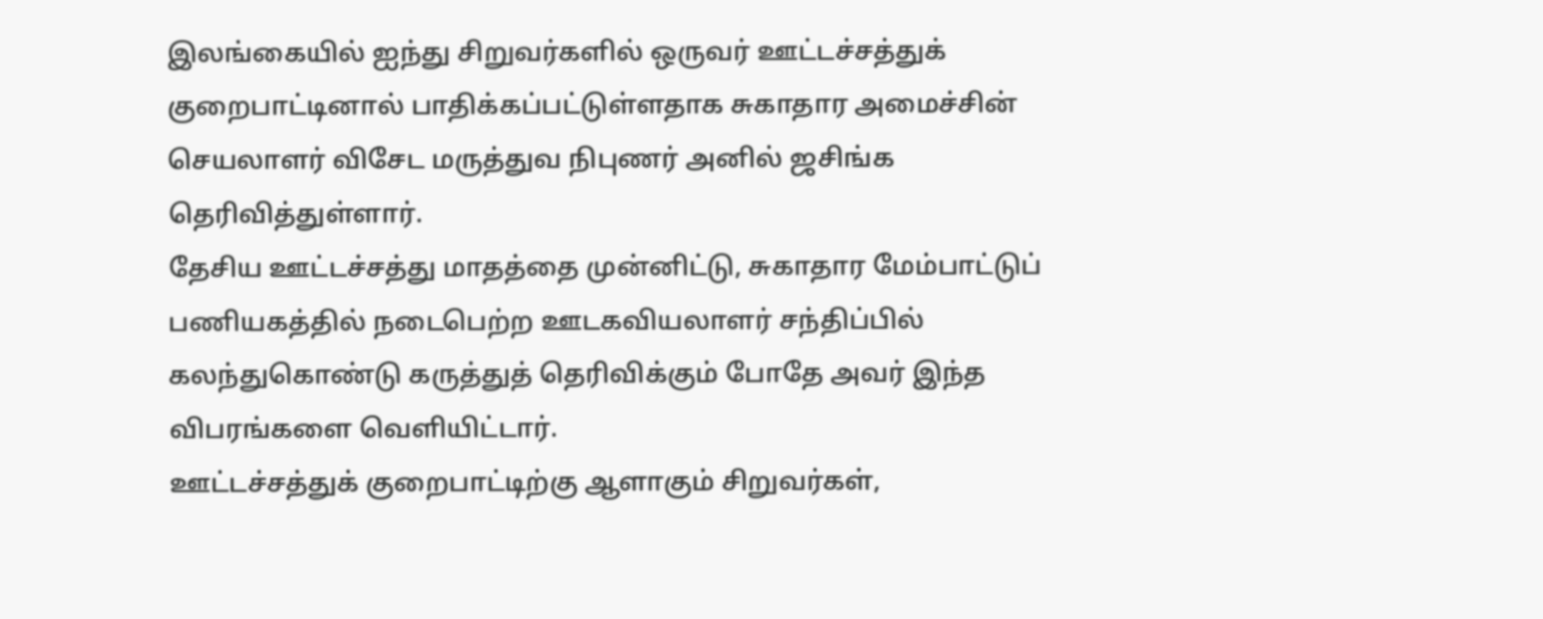இலங்கையில் ஐந்து சிறுவர்களில் ஒருவர் ஊட்டச்சத்துக் குறைபாட்டினால் பாதிக்கப்பட்டுள்ளதாக சுகாதார அமைச்சின் செயலாளர் விசேட மருத்துவ நிபுணர் அனில் ஜசிங்க தெரிவித்துள்ளார்.
தேசிய ஊட்டச்சத்து மாதத்தை முன்னிட்டு, சுகாதார மேம்பாட்டுப் பணியகத்தில் நடைபெற்ற ஊடகவியலாளர் சந்திப்பில் கலந்துகொண்டு கருத்துத் தெரிவிக்கும் போதே அவர் இந்த விபரங்களை வெளியிட்டார்.
ஊட்டச்சத்துக் குறைபாட்டிற்கு ஆளாகும் சிறுவர்கள்,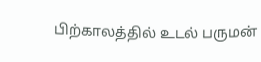பிற்காலத்தில் உடல் பருமன்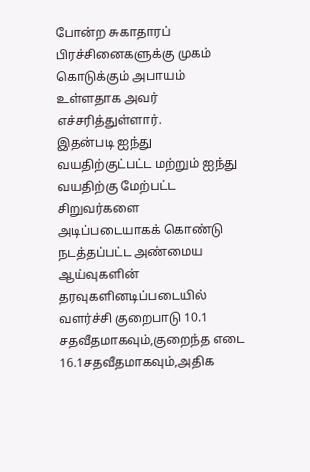போன்ற சுகாதாரப் பிரச்சினைகளுக்கு முகம் கொடுக்கும் அபாயம் உள்ளதாக அவர் எச்சரித்துள்ளார்.
இதன்படி ஐந்து வயதிற்குட்பட்ட மற்றும் ஐந்து வயதிற்கு மேற்பட்ட சிறுவர்களை அடிப்படையாகக் கொண்டு நடத்தப்பட்ட அண்மைய ஆய்வுகளின் தரவுகளினடிப்படையில் வளர்ச்சி குறைபாடு 10.1 சதவீதமாகவும்,குறைந்த எடை 16.1சதவீதமாகவும்,அதிக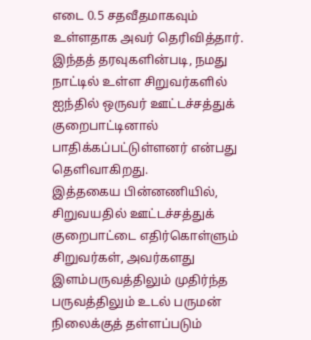எடை 0.5 சதவீதமாகவும் உள்ளதாக அவர் தெரிவித்தார்.
இந்தத் தரவுகளின்படி, நமது நாட்டில் உள்ள சிறுவர்களில் ஐந்தில் ஒருவர் ஊட்டச்சத்துக் குறைபாட்டினால் பாதிக்கப்பட்டுள்ளனர் என்பது தெளிவாகிறது.
இத்தகைய பின்னணியில், சிறுவயதில் ஊட்டச்சத்துக் குறைபாட்டை எதிர்கொள்ளும் சிறுவர்கள், அவர்களது இளம்பருவத்திலும் முதிர்ந்த பருவத்திலும் உடல் பருமன் நிலைக்குத் தள்ளப்படும்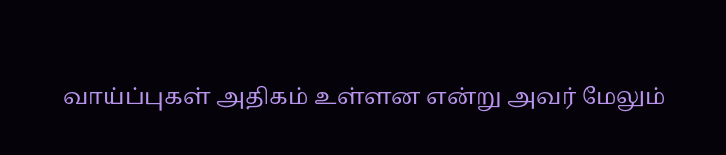வாய்ப்புகள் அதிகம் உள்ளன என்று அவர் மேலும்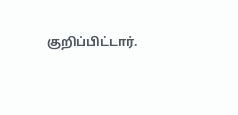குறிப்பிட்டார்.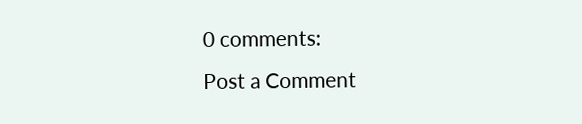0 comments:
Post a Comment